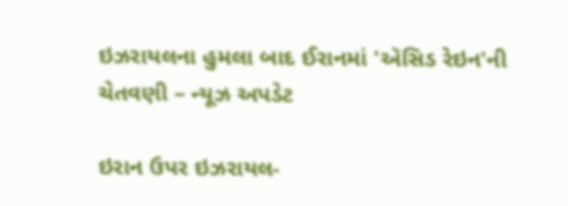ઇઝરાયલના હુમલા બાદ ઈરાનમાં 'ઍસિડ રેઇન'ની ચેતવણી – ન્યૂઝ અપડેટ

ઇરાન ઉપર ઇઝરાયલ-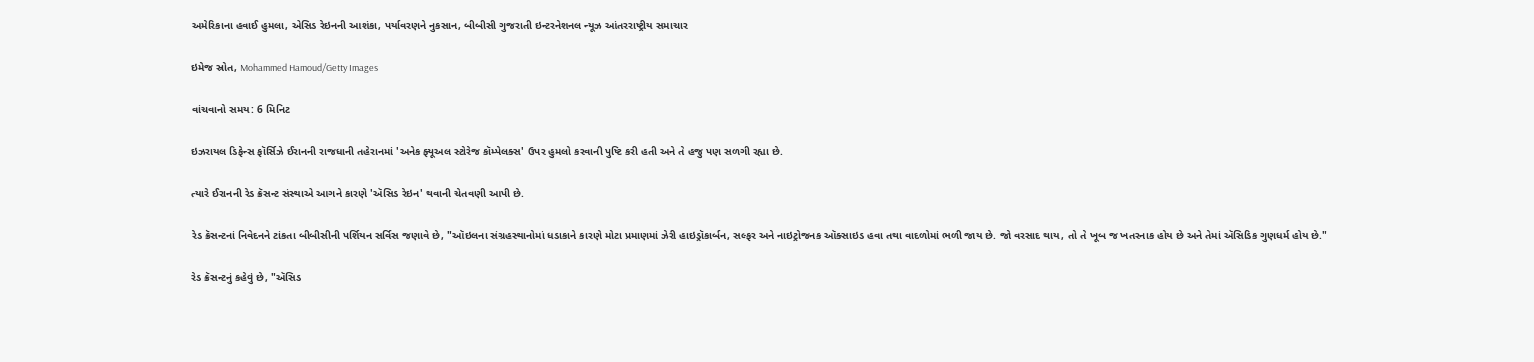અમેરિકાના હવાઈ હુમલા, એસિડ રેઇનની આશંકા, પર્યાવરણને નુકસાન, બીબીસી ગુજરાતી ઇન્ટરનેશનલ ન્યૂઝ આંતરરાષ્ટ્રીય સમાચાર

ઇમેજ સ્રોત, Mohammed Hamoud/Getty Images

વાંચવાનો સમય: 6 મિનિટ

ઇઝરાયલ ડિફેન્સ ફૉર્સિઝે ઈરાનની રાજધાની તહેરાનમાં 'અનેક ફ્યૂઅલ સ્ટોરેજ કૉમ્પેલક્સ' ઉપર હુમલો કરવાની પુષ્ટિ કરી હતી અને તે હજુ પણ સળગી રહ્યા છે.

ત્યારે ઈરાનની રેડ ક્રૅસન્ટ સંસ્થાએ આગને કારણે 'ઍસિડ રેઇન' થવાની ચેતવણી આપી છે.

રેડ ક્રૅસન્ટનાં નિવેદનને ટાંકતા બીબીસીની પર્શિયન સર્વિસ જણાવે છે, "ઑઇલના સંગ્રહસ્થાનોમાં ધડાકાને કારણે મોટા પ્રમાણમાં ઝેરી હાઇડ્રૉકાર્બન, સલ્ફર અને નાઇટ્રોજનક ઑક્સાઇડ હવા તથા વાદળોમાં ભળી જાય છે. જો વરસાદ થાય, તો તે ખૂબ જ ખતરનાક હોય છે અને તેમાં ઍસિડિક ગુણધર્મ હોય છે."

રેડ ક્રૅસન્ટનું કહેવું છે, "ઍસિડ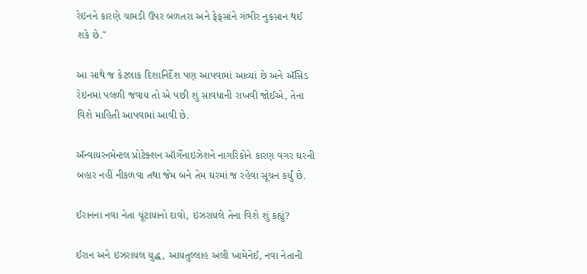રેઇનને કારણે ચામડી ઉપર બળતરા અને ફેફસાંને ગંભીર નુકસાન થઈ શકે છે."

આ સાથે જ કેટલાક દિશાનિર્દેશ પણ આપવામાં આવ્યાં છે અને ઍસિડ રેઇનમાં પલળી જવાય તો એ પછી શું સાવધાની રાખવી જોઈએ, તેના વિશે માહિતી આપવામાં આવી છે.

ઍન્વાયરનમેન્ટલ પ્રોટેક્શન ઑર્ગેનાઇઝેશને નાગરિકોને કારણ વગર ઘરની બહાર નહીં નીકળવા તથા જેમ બને તેમ ઘરમાં જ રહેવા સૂચન કર્યું છે.

ઈરાનના નવા નેતા ચૂંટાયાનો દાવો, ઇઝરાયલે તેના વિશે શું કહ્યું?

ઈરાન અને ઇઝરાયલ યુદ્ધ, આયતુલ્લાહ અલી ખામેનેઈ, નવા નેતાની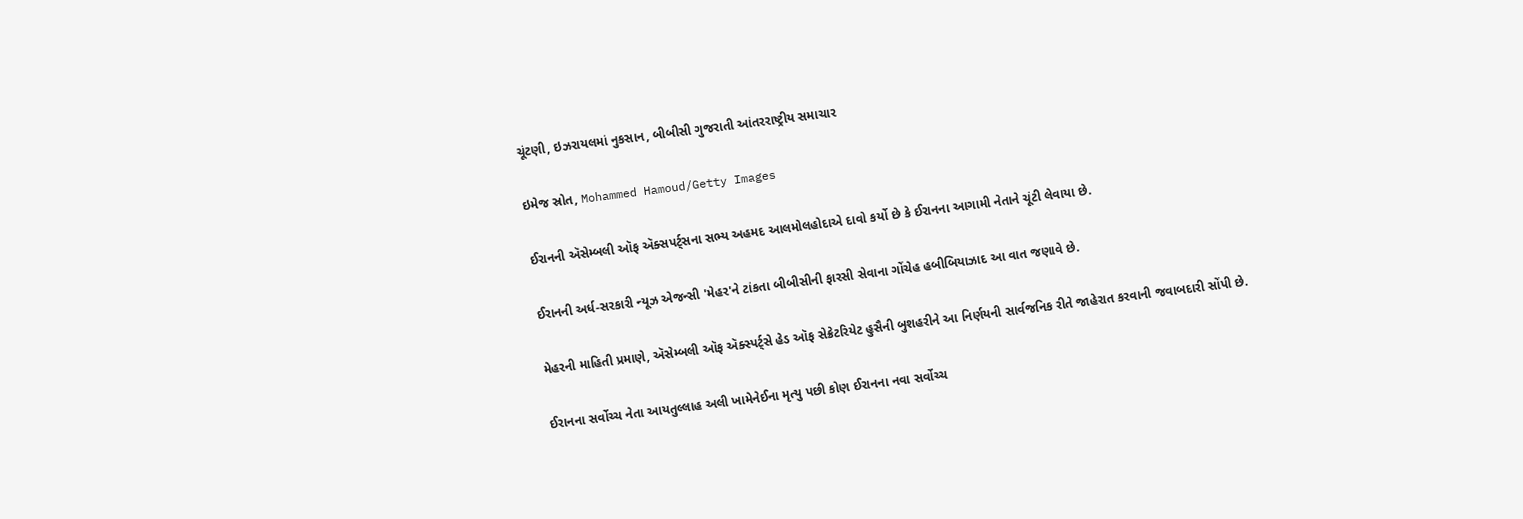ચૂંટણી, ઇઝરાયલમાં નુકસાન, બીબીસી ગુજરાતી આંતરરાષ્ટ્રીય સમાચાર

ઇમેજ સ્રોત, Mohammed Hamoud/Getty Images

ઈરાનની ઍસેમ્બલી ઑફ ઍક્સપર્ટ્સના સભ્ય અહમદ આલમોલહોદાએ દાવો કર્યો છે કે ઈરાનના આગામી નેતાને ચૂંટી લેવાયા છે.

ઈરાનની અર્ધ-સરકારી ન્યૂઝ એજન્સી 'મેહર'ને ટાંકતા બીબીસીની ફારસી સેવાના ગોંચેહ હબીબિયાઝાદ આ વાત જણાવે છે.

મેહરની માહિતી પ્રમાણે, ઍસેમ્બલી ઑફ ઍક્સ્પર્ટ્સે હેડ ઑફ સેક્રેટરિયેટ હુસૈની બુશહરીને આ નિર્ણયની સાર્વજનિક રીતે જાહેરાત કરવાની જવાબદારી સોંપી છે.

ઈરાનના સર્વોચ્ચ નેતા આયતુલ્લાહ અલી ખામેનેઈના મૃત્યુ પછી કોણ ઈરાનના નવા સર્વોચ્ચ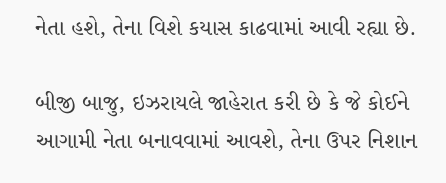નેતા હશે, તેના વિશે કયાસ કાઢવામાં આવી રહ્યા છે.

બીજી બાજુ, ઇઝરાયલે જાહેરાત કરી છે કે જે કોઈને આગામી નેતા બનાવવામાં આવશે, તેના ઉપર નિશાન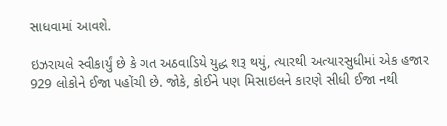સાધવામાં આવશે.

ઇઝરાયલે સ્વીકાર્યું છે કે ગત અઠવાડિયે યુદ્ધ શરૂ થયું, ત્યારથી અત્યારસુધીમાં એક હજાર 929 લોકોને ઈજા પહોંચી છે. જોકે, કોઈને પણ મિસાઇલને કારણે સીધી ઈજા નથી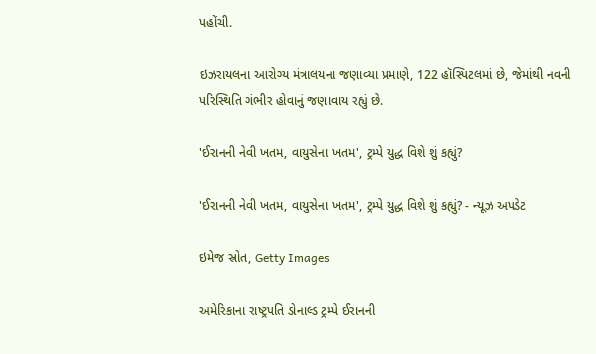પહોંચી.

ઇઝરાયલના આરોગ્ય મંત્રાલયના જણાવ્યા પ્રમાણે, 122 હૉસ્પિટલમાં છે, જેમાંથી નવની પરિસ્થિતિ ગંભીર હોવાનું જણાવાય રહ્યું છે.

'ઈરાનની નેવી ખતમ, વાયુસેના ખતમ', ટ્રમ્પે યુદ્ધ વિશે શું કહ્યું?

'ઈરાનની નેવી ખતમ, વાયુસેના ખતમ', ટ્રમ્પે યુદ્ધ વિશે શું કહ્યું? - ન્યૂઝ અપડેટ

ઇમેજ સ્રોત, Getty Images

અમેરિકાના રાષ્ટ્રપતિ ડોનાલ્ડ ટ્રમ્પે ઈરાનની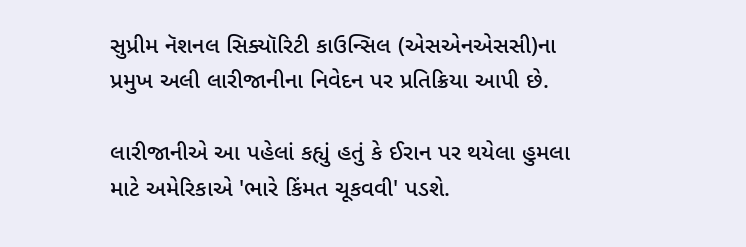સુપ્રીમ નૅશનલ સિક્યૉરિટી કાઉન્સિલ (એસએનએસસી)ના પ્રમુખ અલી લારીજાનીના નિવેદન પર પ્રતિક્રિયા આપી છે.

લારીજાનીએ આ પહેલાં કહ્યું હતું કે ઈરાન પર થયેલા હુમલા માટે અમેરિકાએ 'ભારે કિંમત ચૂકવવી' પડશે.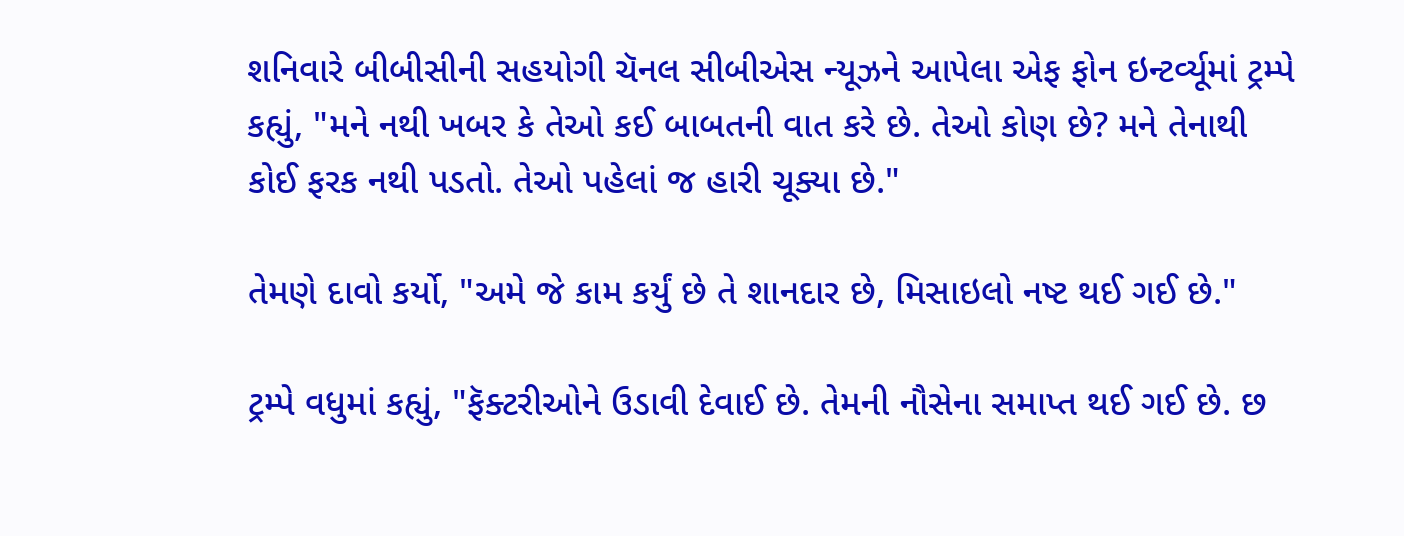શનિવારે બીબીસીની સહયોગી ચૅનલ સીબીએસ ન્યૂઝને આપેલા એફ ફોન ઇન્ટર્વ્યૂમાં ટ્રમ્પે કહ્યું, "મને નથી ખબર કે તેઓ કઈ બાબતની વાત કરે છે. તેઓ કોણ છે? મને તેનાથી કોઈ ફરક નથી પડતો. તેઓ પહેલાં જ હારી ચૂક્યા છે."

તેમણે દાવો કર્યો, "અમે જે કામ કર્યું છે તે શાનદાર છે, મિસાઇલો નષ્ટ થઈ ગઈ છે."

ટ્રમ્પે વધુમાં કહ્યું, "ફૅક્ટરીઓને ઉડાવી દેવાઈ છે. તેમની નૌસેના સમાપ્ત થઈ ગઈ છે. છ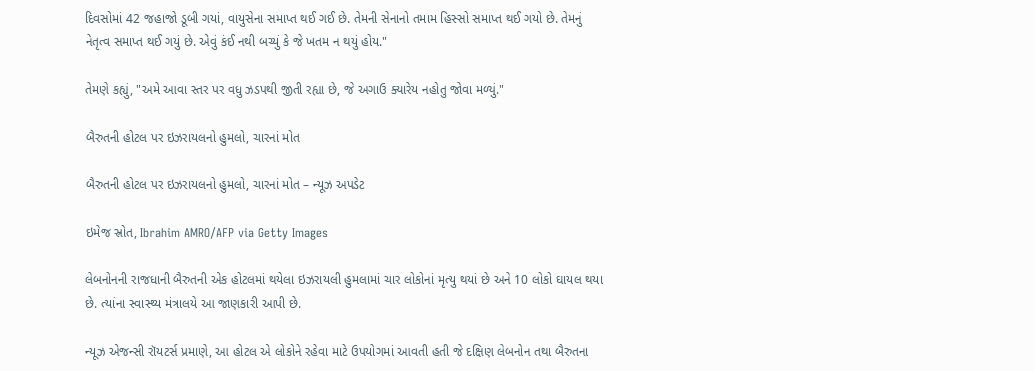દિવસોમાં 42 જહાજો ડૂબી ગયાં, વાયુસેના સમાપ્ત થઈ ગઈ છે. તેમની સેનાનો તમામ હિસ્સો સમાપ્ત થઈ ગયો છે. તેમનું નેતૃત્વ સમાપ્ત થઈ ગયું છે. એવું કંઈ નથી બચ્યું કે જે ખતમ ન થયું હોય."

તેમણે કહ્યું, "અમે આવા સ્તર પર વધુ ઝડપથી જીતી રહ્યા છે, જે અગાઉ ક્યારેય નહોતુ જોવા મળ્યું."

બૈરુતની હોટલ પર ઇઝરાયલનો હુમલો, ચારનાં મોત

બૈરુતની હોટલ પર ઇઝરાયલનો હુમલો, ચારનાં મોત – ન્યૂઝ અપડેટ

ઇમેજ સ્રોત, Ibrahim AMRO/AFP via Getty Images

લેબનોનની રાજધાની બૈરુતની એક હોટલમાં થયેલા ઇઝરાયલી હુમલામાં ચાર લોકોનાં મૃત્યુ થયાં છે અને 10 લોકો ઘાયલ થયા છે. ત્યાંના સ્વાસ્થ્ય મંત્રાલયે આ જાણકારી આપી છે.

ન્યૂઝ એજન્સી રૉયટર્સ પ્રમાણે, આ હોટલ એ લોકોને રહેવા માટે ઉપયોગમાં આવતી હતી જે દક્ષિણ લેબનોન તથા બૈરુતના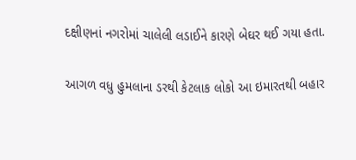દક્ષીણનાં નગરોમાં ચાલેલી લડાઈને કારણે બેઘર થઈ ગયા હતા.

આગળ વધુ હુમલાના ડરથી કેટલાક લોકો આ ઇમારતથી બહાર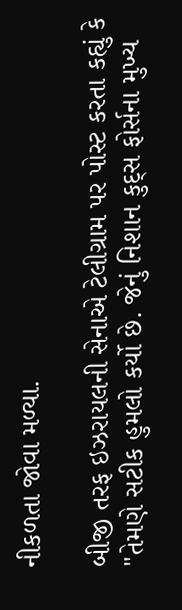નીકળતા જોવા મળ્યા.

બીજી તરફ ઇઝરાયલની સેનાએ ટેલીગ્રામ પર પોસ્ટ કરતા કહ્યું કે "તેમણે સટીક હુમલો કર્યો છે. જેનું નિશાન કુદ્સ ફોર્સના મુખ્ય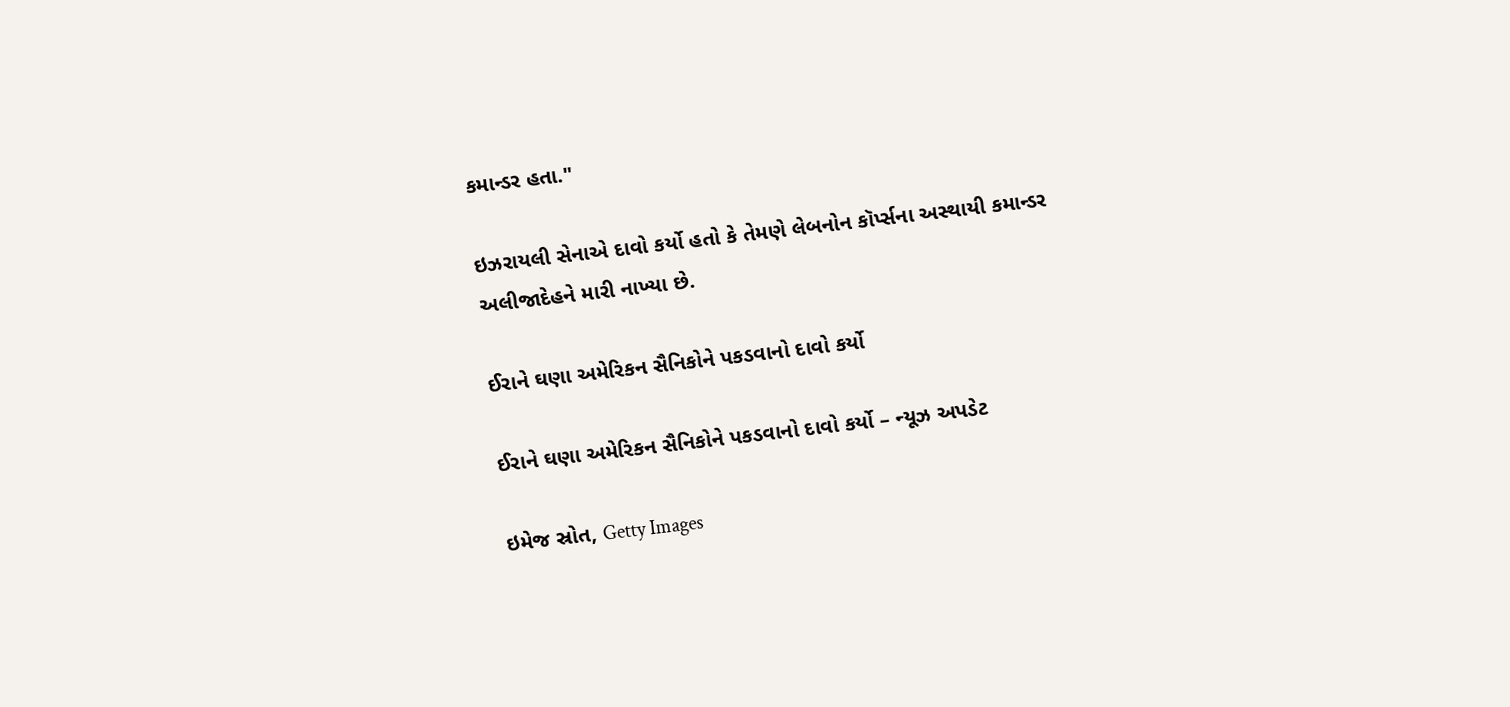કમાન્ડર હતા."

ઇઝરાયલી સેનાએ દાવો કર્યો હતો કે તેમણે લેબનોન કૉર્પ્સના અસ્થાયી કમાન્ડર અલીજાદેહને મારી નાખ્યા છે.

ઈરાને ઘણા અમેરિકન સૈનિકોને પકડવાનો દાવો કર્યો

ઈરાને ઘણા અમેરિકન સૈનિકોને પકડવાનો દાવો કર્યો – ન્યૂઝ અપડેટ

ઇમેજ સ્રોત, Getty Images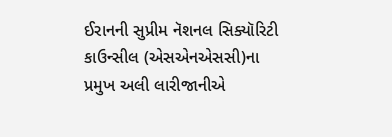ઈરાનની સુપ્રીમ નૅશનલ સિક્યૉરિટી કાઉન્સીલ (એસએનએસસી)ના પ્રમુખ અલી લારીજાનીએ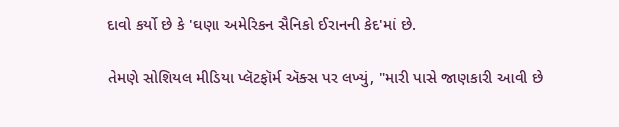દાવો કર્યો છે કે 'ઘણા અમેરિકન સૈનિકો ઈરાનની કેદ'માં છે.

તેમણે સોશિયલ મીડિયા પ્લૅટફૉર્મ ઍક્સ પર લખ્યું, "મારી પાસે જાણકારી આવી છે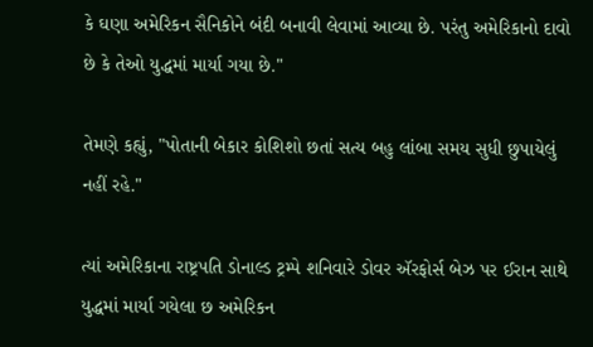કે ઘણા અમેરિકન સૈનિકોને બંદી બનાવી લેવામાં આવ્યા છે. પરંતુ અમેરિકાનો દાવો છે કે તેઓ યુદ્ધમાં માર્યા ગયા છે."

તેમણે કહ્યું, "પોતાની બેકાર કોશિશો છતાં સત્ય બહુ લાંબા સમય સુધી છુપાયેલું નહીં રહે."

ત્યાં અમેરિકાના રાષ્ટ્રપતિ ડોનાલ્ડ ટ્રમ્પે શનિવારે ડોવર ઍરફોર્સ બેઝ પર ઈરાન સાથે યુદ્ધમાં માર્યા ગયેલા છ અમેરિકન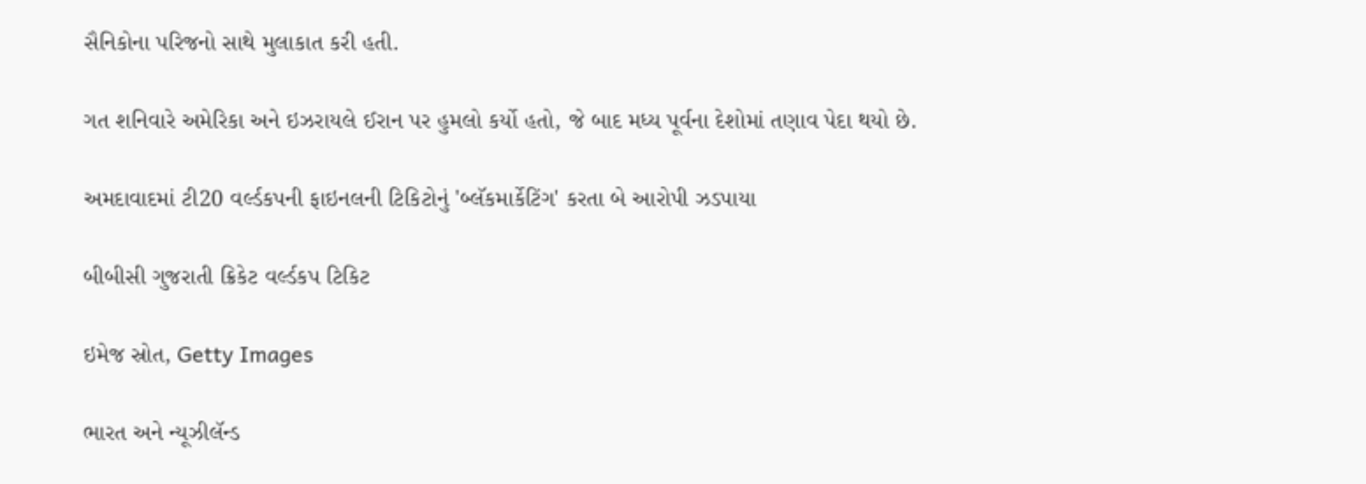સૈનિકોના પરિજનો સાથે મુલાકાત કરી હતી.

ગત શનિવારે અમેરિકા અને ઇઝરાયલે ઈરાન પર હુમલો કર્યો હતો, જે બાદ મધ્ય પૂર્વના દેશોમાં તણાવ પેદા થયો છે.

અમદાવાદમાં ટી20 વર્લ્ડકપની ફાઇનલની ટિકિટોનું 'બ્લૅકમાર્કેટિંગ' કરતા બે આરોપી ઝડપાયા

બીબીસી ગુજરાતી ક્રિકેટ વર્લ્ડકપ ટિકિટ

ઇમેજ સ્રોત, Getty Images

ભારત અને ન્યૂઝીલૅન્ડ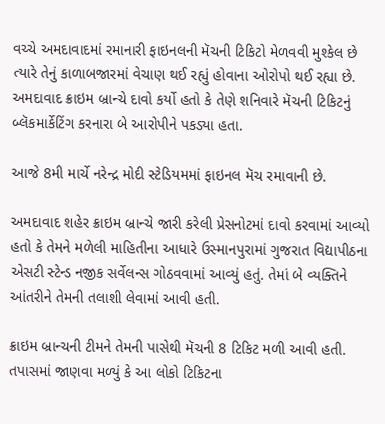વચ્ચે અમદાવાદમાં રમાનારી ફાઇનલની મૅચની ટિકિટો મેળવવી મુશ્કેલ છે ત્યારે તેનું કાળાબજારમાં વેચાણ થઈ રહ્યું હોવાના ઓરોપો થઈ રહ્યા છે. અમદાવાદ ક્રાઇમ બ્રાન્ચે દાવો કર્યો હતો કે તેણે શનિવારે મૅચની ટિકિટનું બ્લૅકમાર્કેટિંગ કરનારા બે આરોપીને પકડ્યા હતા.

આજે 8મી માર્ચે નરેન્દ્ર મોદી સ્ટેડિયમમાં ફાઇનલ મૅચ રમાવાની છે.

અમદાવાદ શહેર ક્રાઇમ બ્રાન્ચે જારી કરેલી પ્રેસનોટમાં દાવો કરવામાં આવ્યો હતો કે તેમને મળેલી માહિતીના આધારે ઉસ્માનપુરામાં ગુજરાત વિદ્યાપીઠના એસટી સ્ટેન્ડ નજીક સર્વેલન્સ ગોઠવવામાં આવ્યું હતું. તેમાં બે વ્યક્તિને આંતરીને તેમની તલાશી લેવામાં આવી હતી.

ક્રાઇમ બ્રાન્ચની ટીમને તેમની પાસેથી મૅચની 8 ટિકિટ મળી આવી હતી. તપાસમાં જાણવા મળ્યું કે આ લોકો ટિકિટના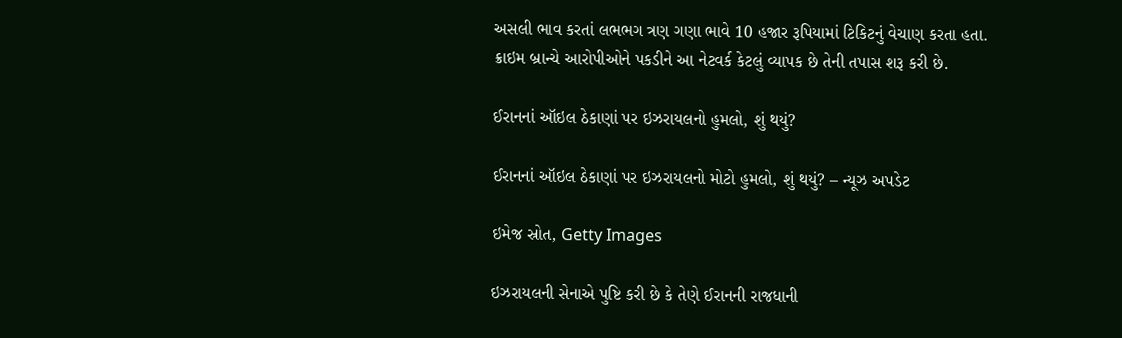અસલી ભાવ કરતાં લભભગ ત્રણ ગણા ભાવે 10 હજાર રૂપિયામાં ટિકિટનું વેચાણ કરતા હતા. ક્રાઇમ બ્રાન્ચે આરોપીઓને પકડીને આ નેટવર્ક કેટલું વ્યાપક છે તેની તપાસ શરૂ કરી છે.

ઈરાનનાં ઑઇલ ઠેકાણાં પર ઇઝરાયલનો હુમલો, શું થયું?

ઈરાનનાં ઑઇલ ઠેકાણાં પર ઇઝરાયલનો મોટો હુમલો, શું થયું? – ન્યૂઝ અપડેટ

ઇમેજ સ્રોત, Getty Images

ઇઝરાયલની સેનાએ પુષ્ટિ કરી છે કે તેણે ઈરાનની રાજધાની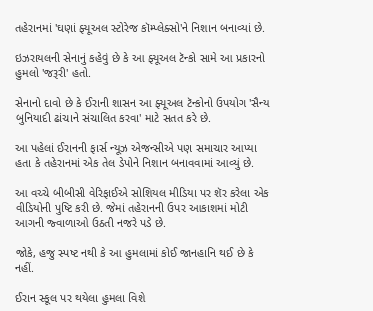તહેરાનમાં 'ઘણાં ફ્યૂઅલ સ્ટોરેજ કૉમ્પ્લેક્સો'ને નિશાન બનાવ્યાં છે.

ઇઝરાયલની સેનાનું કહેવું છે કે આ ફ્યૂઅલ ટૅન્કો સામે આ પ્રકારનો હુમલો 'જરૂરી' હતો.

સેનાનો દાવો છે કે ઈરાની શાસન આ ફ્યૂઅલ ટૅન્કોનો ઉપયોગ 'સૈન્ય બુનિયાદી ઢાંચાને સંચાલિત કરવા' માટે સતત કરે છે.

આ પહેલાં ઈરાનની ફાર્સ ન્યૂઝ એજન્સીએ પણ સમાચાર આપ્યા હતા કે તહેરાનમાં એક તેલ ડેપોને નિશાન બનાવવામાં આવ્યું છે.

આ વચ્ચે બીબીસી વેરિફાઈએ સોશિયલ મીડિયા પર શૅર કરેલા એક વીડિયોની પુષ્ટિ કરી છે. જેમાં તહેરાનની ઉપર આકાશમાં મોટી આગની જ્વાળાઓ ઉઠતી નજરે પડે છે.

જોકે, હજુ સ્પષ્ટ નથી કે આ હુમલામાં કોઈ જાનહાનિ થઈ છે કે નહીં.

ઈરાન સ્કૂલ પર થયેલા હુમલા વિશે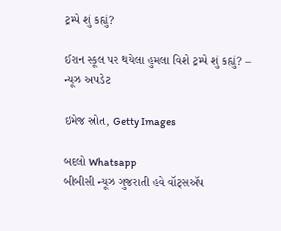ટ્રમ્પે શું કહ્યું?

ઈરાન સ્કૂલ પર થયેલા હુમલા વિશે ટ્રમ્પે શું કહ્યું? – ન્યૂઝ અપડેટ

ઇમેજ સ્રોત, Getty Images

બદલો Whatsapp
બીબીસી ન્યૂઝ ગુજરાતી હવે વૉટ્સઍપ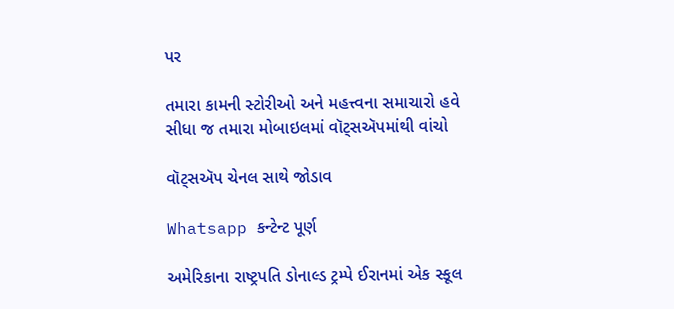પર

તમારા કામની સ્ટોરીઓ અને મહત્ત્વના સમાચારો હવે સીધા જ તમારા મોબાઇલમાં વૉટ્સઍપમાંથી વાંચો

વૉટ્સઍપ ચેનલ સાથે જોડાવ

Whatsapp કન્ટેન્ટ પૂર્ણ

અમેરિકાના રાષ્ટ્રપતિ ડોનાલ્ડ ટ્રમ્પે ઈરાનમાં એક સ્કૂલ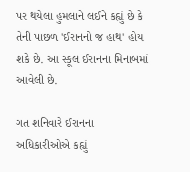પર થયેલા હુમલાને લઈને કહ્યું છે કે તેની પાછળ 'ઈરાનનો જ હાથ' હોય શકે છે. આ સ્કૂલ ઈરાનના મિનાબમાં આવેલી છે.

ગત શનિવારે ઈરાનના અધિકારીઓએ કહ્યું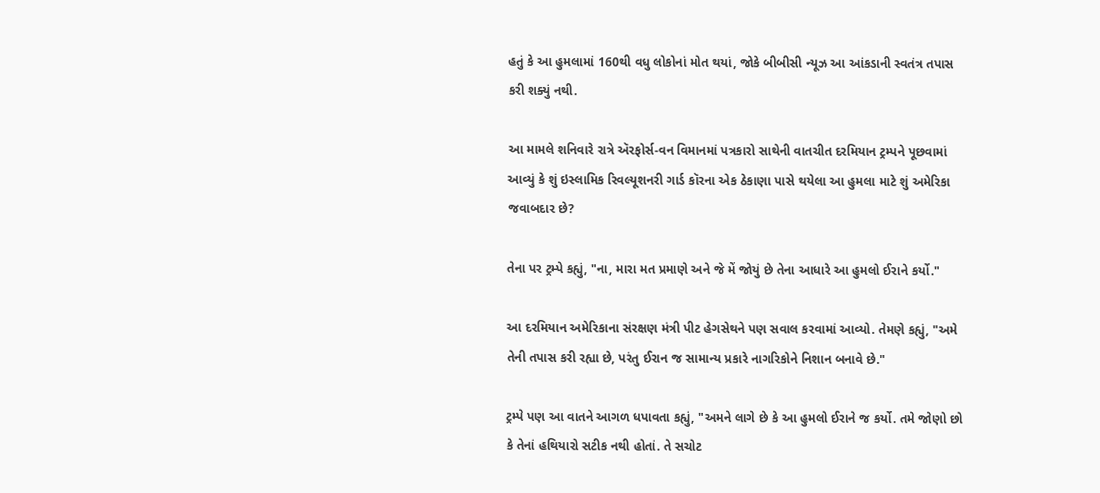હતું કે આ હુમલામાં 160થી વધુ લોકોનાં મોત થયાં, જોકે બીબીસી ન્યૂઝ આ આંકડાની સ્વતંત્ર તપાસ કરી શક્યું નથી.

આ મામલે શનિવારે રાત્રે ઍરફોર્સ-વન વિમાનમાં પત્રકારો સાથેની વાતચીત દરમિયાન ટ્રમ્પને પૂછવામાં આવ્યું કે શું ઇસ્લામિક રિવલ્યૂશનરી ગાર્ડ કૉરના એક ઠેકાણા પાસે થયેલા આ હુમલા માટે શું અમેરિકા જવાબદાર છે?

તેના પર ટ્રમ્પે કહ્યું, "ના, મારા મત પ્રમાણે અને જે મેં જોયું છે તેના આધારે આ હુમલો ઈરાને કર્યો."

આ દરમિયાન અમેરિકાના સંરક્ષણ મંત્રી પીટ હેગસેથને પણ સવાલ કરવામાં આવ્યો. તેમણે કહ્યું, "અમે તેની તપાસ કરી રહ્યા છે, પરંતુ ઈરાન જ સામાન્ય પ્રકારે નાગરિકોને નિશાન બનાવે છે."

ટ્રમ્પે પણ આ વાતને આગળ ધપાવતા કહ્યું, "અમને લાગે છે કે આ હુમલો ઈરાને જ કર્યો. તમે જોણો છો કે તેનાં હથિયારો સટીક નથી હોતાં. તે સચોટ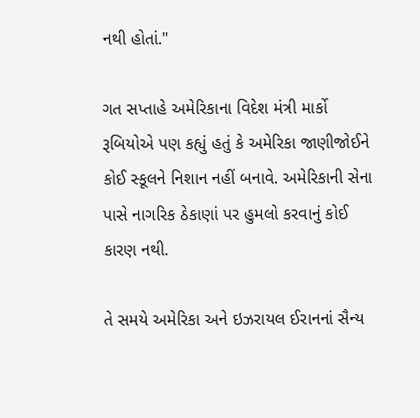નથી હોતાં."

ગત સપ્તાહે અમેરિકાના વિદેશ મંત્રી માર્કો રૂબિયોએ પણ કહ્યું હતું કે અમેરિકા જાણીજોઈને કોઈ સ્કૂલને નિશાન નહીં બનાવે. અમેરિકાની સેના પાસે નાગરિક ઠેકાણાં પર હુમલો કરવાનું કોઈ કારણ નથી.

તે સમયે અમેરિકા અને ઇઝરાયલ ઈરાનનાં સૈન્ય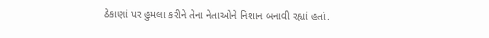ઠેકાણાં પર હુમલા કરીને તેના નેતાઓને નિશાન બનાવી રહ્યાં હતાં.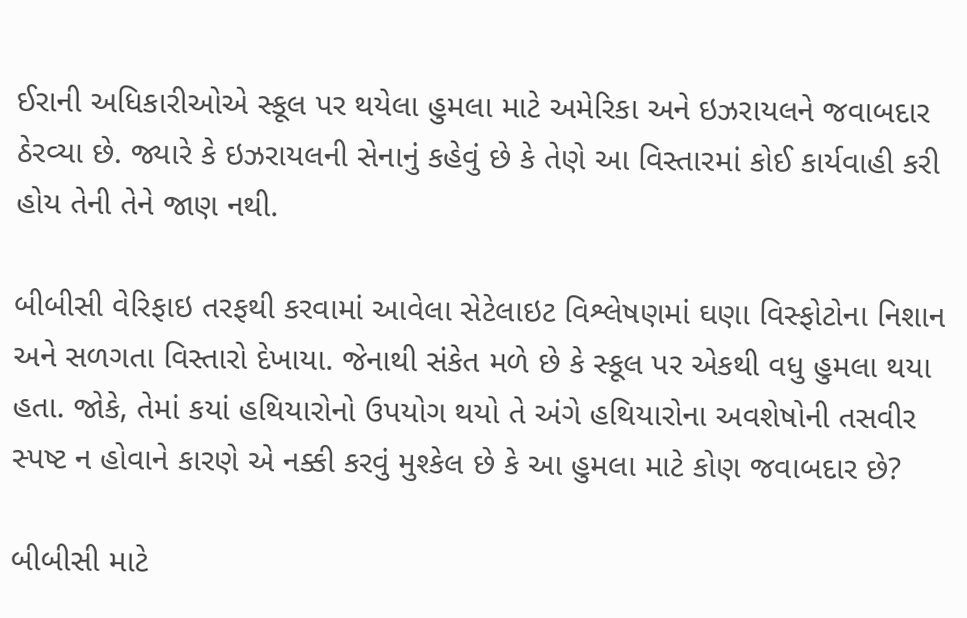ઈરાની અધિકારીઓએ સ્કૂલ પર થયેલા હુમલા માટે અમેરિકા અને ઇઝરાયલને જવાબદાર ઠેરવ્યા છે. જ્યારે કે ઇઝરાયલની સેનાનું કહેવું છે કે તેણે આ વિસ્તારમાં કોઈ કાર્યવાહી કરી હોય તેની તેને જાણ નથી.

બીબીસી વેરિફાઇ તરફથી કરવામાં આવેલા સેટેલાઇટ વિશ્લેષણમાં ઘણા વિસ્ફોટોના નિશાન અને સળગતા વિસ્તારો દેખાયા. જેનાથી સંકેત મળે છે કે સ્કૂલ પર એકથી વધુ હુમલા થયા હતા. જોકે, તેમાં કયાં હથિયારોનો ઉપયોગ થયો તે અંગે હથિયારોના અવશેષોની તસવીર સ્પષ્ટ ન હોવાને કારણે એ નક્કી કરવું મુશ્કેલ છે કે આ હુમલા માટે કોણ જવાબદાર છે?

બીબીસી માટે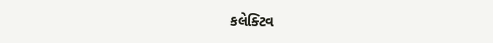કલેક્ટિવ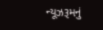ન્યૂઝરૂમનું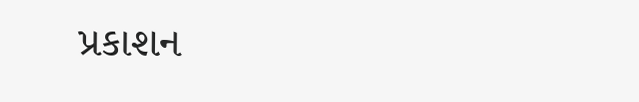પ્રકાશન